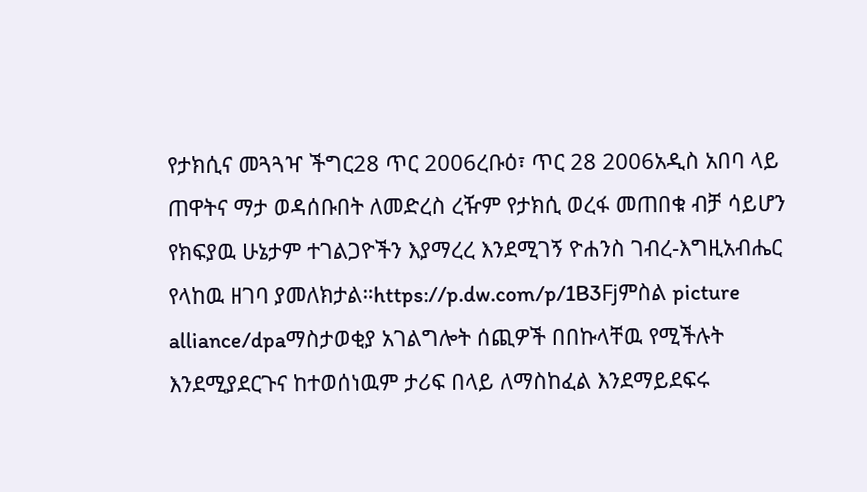የታክሲና መጓጓዣ ችግር28 ጥር 2006ረቡዕ፣ ጥር 28 2006አዲስ አበባ ላይ ጠዋትና ማታ ወዳሰቡበት ለመድረስ ረዥም የታክሲ ወረፋ መጠበቁ ብቻ ሳይሆን የክፍያዉ ሁኔታም ተገልጋዮችን እያማረረ እንደሚገኝ ዮሐንስ ገብረ-እግዚአብሔር የላከዉ ዘገባ ያመለክታል።https://p.dw.com/p/1B3Fjምስል picture alliance/dpaማስታወቂያ አገልግሎት ሰጪዎች በበኩላቸዉ የሚችሉት እንደሚያደርጉና ከተወሰነዉም ታሪፍ በላይ ለማስከፈል እንደማይደፍሩ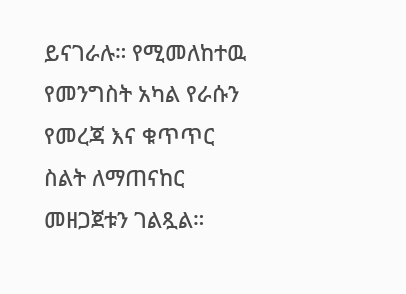ይናገራሉ። የሚመለከተዉ የመንግስት አካል የራሱን የመረጃ እና ቁጥጥር ስልት ለማጠናከር መዘጋጀቱን ገልጿል።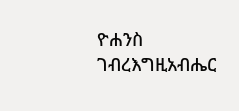ዮሐንስ ገብረእግዚአብሔር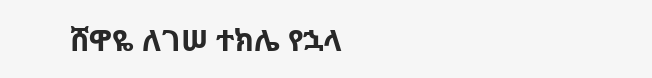ሸዋዬ ለገሠ ተክሌ የኋላ